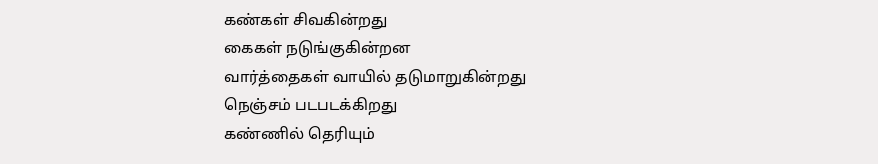கண்கள் சிவகின்றது
கைகள் நடுங்குகின்றன
வார்த்தைகள் வாயில் தடுமாறுகின்றது
நெஞ்சம் படபடக்கிறது
கண்ணில் தெரியும்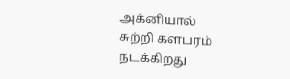அக்னியால்
சுற்றி களபரம் நடக்கிறது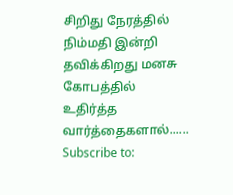சிறிது நேரத்தில்
நிம்மதி இன்றி தவிக்கிறது மனசு
கோபத்தில் உதிர்த்த வார்த்தைகளால்......
Subscribe to: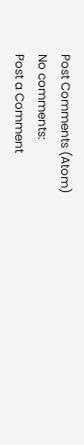Post Comments (Atom)
No comments:
Post a Comment